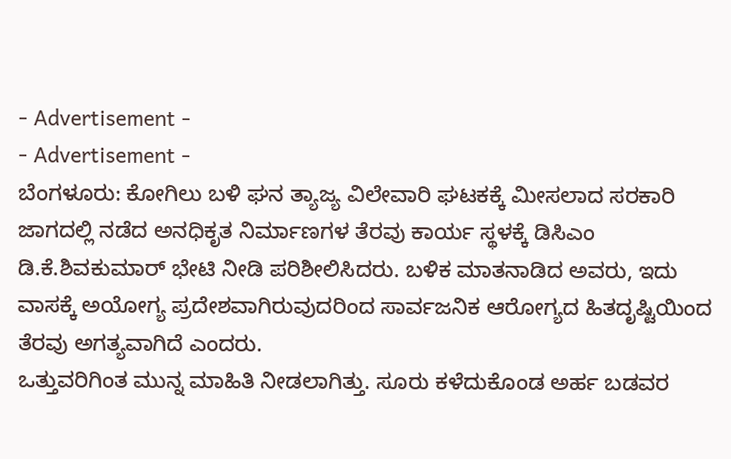- Advertisement -
- Advertisement -
ಬೆಂಗಳೂರು: ಕೋಗಿಲು ಬಳಿ ಘನ ತ್ಯಾಜ್ಯ ವಿಲೇವಾರಿ ಘಟಕಕ್ಕೆ ಮೀಸಲಾದ ಸರಕಾರಿ ಜಾಗದಲ್ಲಿ ನಡೆದ ಅನಧಿಕೃತ ನಿರ್ಮಾಣಗಳ ತೆರವು ಕಾರ್ಯ ಸ್ಥಳಕ್ಕೆ ಡಿಸಿಎಂ ಡಿ.ಕೆ.ಶಿವಕುಮಾರ್ ಭೇಟಿ ನೀಡಿ ಪರಿಶೀಲಿಸಿದರು. ಬಳಿಕ ಮಾತನಾಡಿದ ಅವರು, ಇದು ವಾಸಕ್ಕೆ ಅಯೋಗ್ಯ ಪ್ರದೇಶವಾಗಿರುವುದರಿಂದ ಸಾರ್ವಜನಿಕ ಆರೋಗ್ಯದ ಹಿತದೃಷ್ಟಿಯಿಂದ ತೆರವು ಅಗತ್ಯವಾಗಿದೆ ಎಂದರು.
ಒತ್ತುವರಿಗಿಂತ ಮುನ್ನ ಮಾಹಿತಿ ನೀಡಲಾಗಿತ್ತು. ಸೂರು ಕಳೆದುಕೊಂಡ ಅರ್ಹ ಬಡವರ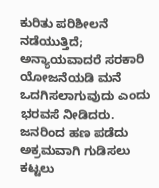ಕುರಿತು ಪರಿಶೀಲನೆ ನಡೆಯುತ್ತಿದೆ; ಅನ್ಯಾಯವಾದರೆ ಸರಕಾರಿ ಯೋಜನೆಯಡಿ ಮನೆ ಒದಗಿಸಲಾಗುವುದು ಎಂದು ಭರವಸೆ ನೀಡಿದರು. ಜನರಿಂದ ಹಣ ಪಡೆದು ಅಕ್ರಮವಾಗಿ ಗುಡಿಸಲು ಕಟ್ಟಲು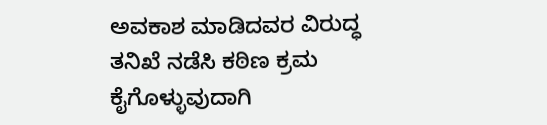ಅವಕಾಶ ಮಾಡಿದವರ ವಿರುದ್ಧ ತನಿಖೆ ನಡೆಸಿ ಕಠಿಣ ಕ್ರಮ ಕೈಗೊಳ್ಳುವುದಾಗಿ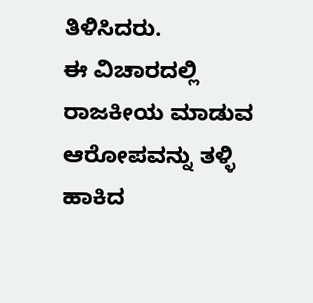ತಿಳಿಸಿದರು.
ಈ ವಿಚಾರದಲ್ಲಿ ರಾಜಕೀಯ ಮಾಡುವ ಆರೋಪವನ್ನು ತಳ್ಳಿ ಹಾಕಿದ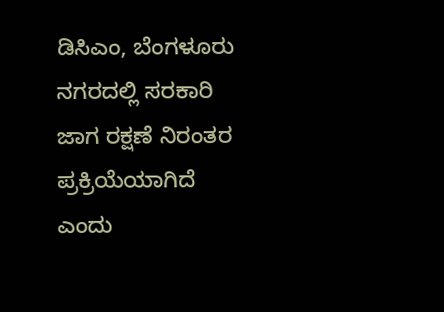ಡಿಸಿಎಂ, ಬೆಂಗಳೂರು ನಗರದಲ್ಲಿ ಸರಕಾರಿ ಜಾಗ ರಕ್ಷಣೆ ನಿರಂತರ ಪ್ರಕ್ರಿಯೆಯಾಗಿದೆ ಎಂದು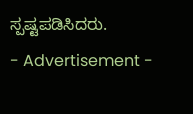ಸ್ಪಷ್ಟಪಡಿಸಿದರು.
- Advertisement -